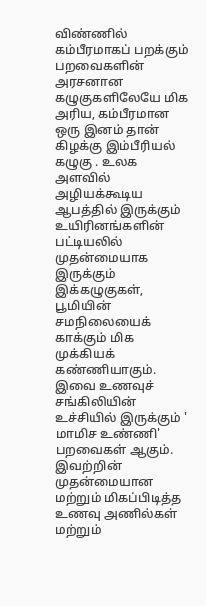விண்ணில் கம்பீரமாகப் பறக்கும் பறவைகளின் அரசனான கழுகுகளிலேயே மிக அரிய, கம்பீரமான ஒரு இனம் தான் கிழக்கு இம்பீரியல் கழுகு . உலக அளவில் அழியக்கூடிய ஆபத்தில் இருக்கும் உயிரினங்களின் பட்டியலில் முதன்மையாக இருக்கும் இக்கழுகுகள், பூமியின் சமநிலையைக் காக்கும் மிக முக்கியக் கண்ணியாகும்.
இவை உணவுச் சங்கிலியின் உச்சியில் இருக்கும் ' மாமிச உண்ணி' பறவைகள் ஆகும்.
இவற்றின் முதன்மையான மற்றும் மிகப்பிடித்த உணவு அணில்கள் மற்றும்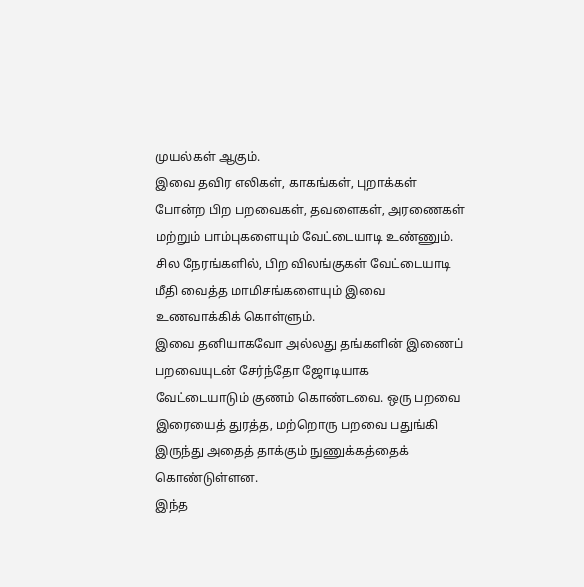முயல்கள் ஆகும்.
இவை தவிர எலிகள், காகங்கள், புறாக்கள் போன்ற பிற பறவைகள், தவளைகள், அரணைகள் மற்றும் பாம்புகளையும் வேட்டையாடி உண்ணும். சில நேரங்களில், பிற விலங்குகள் வேட்டையாடி மீதி வைத்த மாமிசங்களையும் இவை உணவாக்கிக் கொள்ளும்.
இவை தனியாகவோ அல்லது தங்களின் இணைப் பறவையுடன் சேர்ந்தோ ஜோடியாக வேட்டையாடும் குணம் கொண்டவை. ஒரு பறவை இரையைத் துரத்த, மற்றொரு பறவை பதுங்கி இருந்து அதைத் தாக்கும் நுணுக்கத்தைக் கொண்டுள்ளன.
இந்த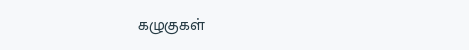கழுகுகள்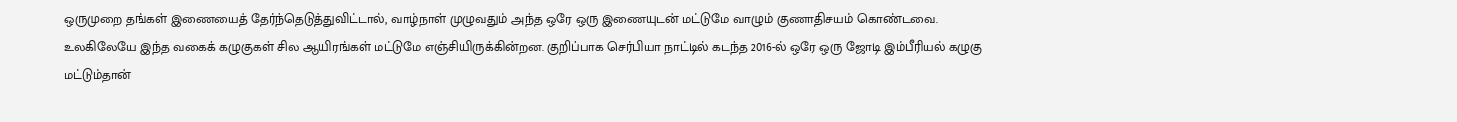ஒருமுறை தங்கள் இணையைத் தேர்ந்தெடுத்துவிட்டால், வாழ்நாள் முழுவதும் அந்த ஒரே ஒரு இணையுடன் மட்டுமே வாழும் குணாதிசயம் கொண்டவை.
உலகிலேயே இந்த வகைக் கழுகுகள் சில ஆயிரங்கள் மட்டுமே எஞ்சியிருக்கின்றன. குறிப்பாக செர்பியா நாட்டில் கடந்த 2016-ல் ஒரே ஒரு ஜோடி இம்பீரியல் கழுகு மட்டும்தான்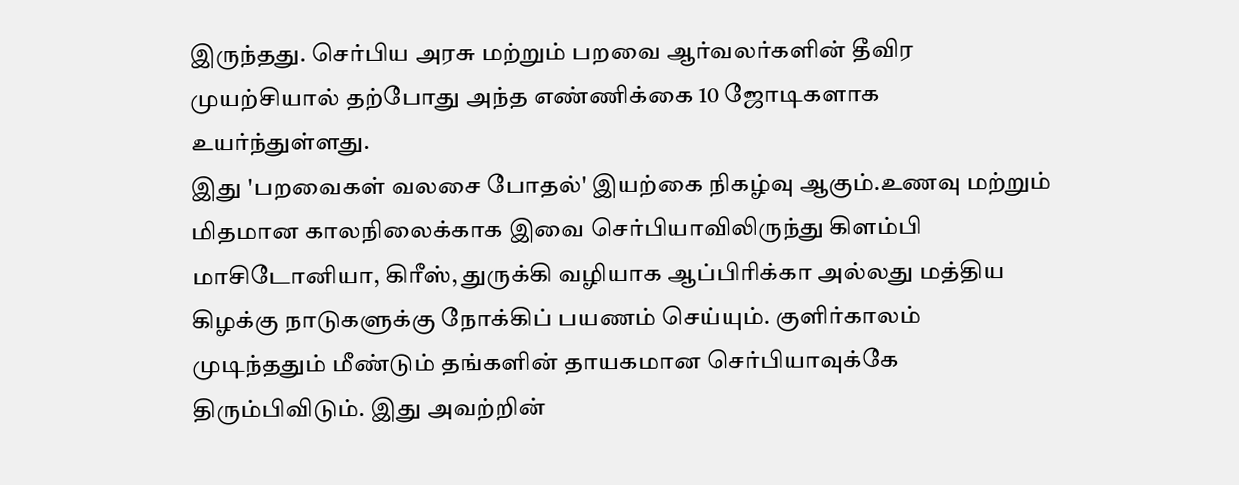இருந்தது. செர்பிய அரசு மற்றும் பறவை ஆர்வலர்களின் தீவிர முயற்சியால் தற்போது அந்த எண்ணிக்கை 10 ஜோடிகளாக உயர்ந்துள்ளது.
இது 'பறவைகள் வலசை போதல்' இயற்கை நிகழ்வு ஆகும்.உணவு மற்றும் மிதமான காலநிலைக்காக இவை செர்பியாவிலிருந்து கிளம்பி மாசிடோனியா, கிரீஸ், துருக்கி வழியாக ஆப்பிரிக்கா அல்லது மத்திய கிழக்கு நாடுகளுக்கு நோக்கிப் பயணம் செய்யும். குளிர்காலம் முடிந்ததும் மீண்டும் தங்களின் தாயகமான செர்பியாவுக்கே திரும்பிவிடும். இது அவற்றின்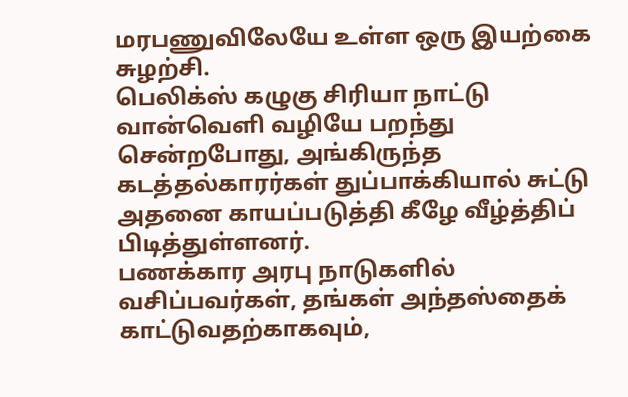மரபணுவிலேயே உள்ள ஒரு இயற்கை சுழற்சி.
பெலிக்ஸ் கழுகு சிரியா நாட்டு வான்வெளி வழியே பறந்து சென்றபோது, அங்கிருந்த கடத்தல்காரர்கள் துப்பாக்கியால் சுட்டு அதனை காயப்படுத்தி கீழே வீழ்த்திப் பிடித்துள்ளனர்.
பணக்கார அரபு நாடுகளில் வசிப்பவர்கள், தங்கள் அந்தஸ்தைக் காட்டுவதற்காகவும்,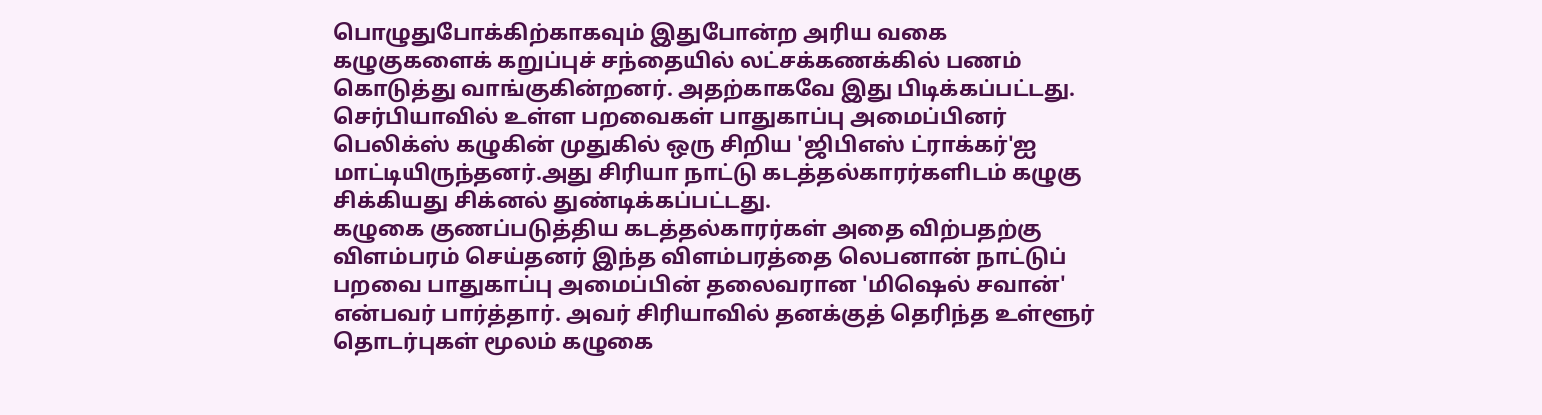பொழுதுபோக்கிற்காகவும் இதுபோன்ற அரிய வகை கழுகுகளைக் கறுப்புச் சந்தையில் லட்சக்கணக்கில் பணம் கொடுத்து வாங்குகின்றனர். அதற்காகவே இது பிடிக்கப்பட்டது.
செர்பியாவில் உள்ள பறவைகள் பாதுகாப்பு அமைப்பினர் பெலிக்ஸ் கழுகின் முதுகில் ஒரு சிறிய 'ஜிபிஎஸ் ட்ராக்கர்'ஐ மாட்டியிருந்தனர்.அது சிரியா நாட்டு கடத்தல்காரர்களிடம் கழுகு சிக்கியது சிக்னல் துண்டிக்கப்பட்டது.
கழுகை குணப்படுத்திய கடத்தல்காரர்கள் அதை விற்பதற்கு விளம்பரம் செய்தனர் இந்த விளம்பரத்தை லெபனான் நாட்டுப் பறவை பாதுகாப்பு அமைப்பின் தலைவரான 'மிஷெல் சவான்' என்பவர் பார்த்தார். அவர் சிரியாவில் தனக்குத் தெரிந்த உள்ளூர் தொடர்புகள் மூலம் கழுகை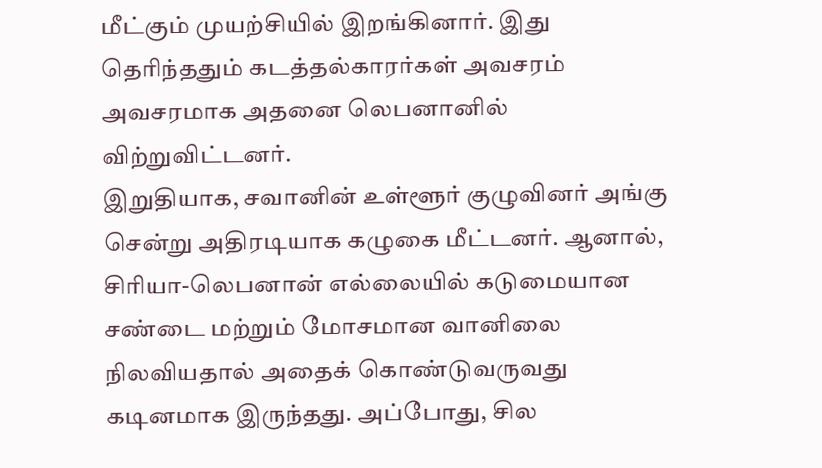மீட்கும் முயற்சியில் இறங்கினார். இது தெரிந்ததும் கடத்தல்காரர்கள் அவசரம் அவசரமாக அதனை லெபனானில் விற்றுவிட்டனர்.
இறுதியாக, சவானின் உள்ளூர் குழுவினர் அங்கு சென்று அதிரடியாக கழுகை மீட்டனர். ஆனால், சிரியா-லெபனான் எல்லையில் கடுமையான சண்டை மற்றும் மோசமான வானிலை நிலவியதால் அதைக் கொண்டுவருவது கடினமாக இருந்தது. அப்போது, சில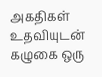அகதிகள் உதவியுடன் கழுகை ஒரு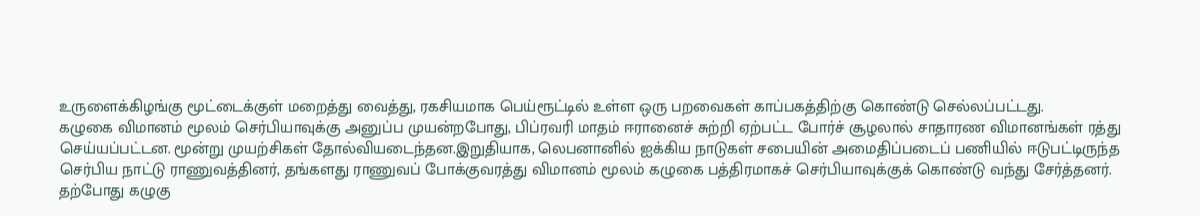உருளைக்கிழங்கு மூட்டைக்குள் மறைத்து வைத்து, ரகசியமாக பெய்ரூட்டில் உள்ள ஒரு பறவைகள் காப்பகத்திற்கு கொண்டு செல்லப்பட்டது.
கழுகை விமானம் மூலம் செர்பியாவுக்கு அனுப்ப முயன்றபோது, பிப்ரவரி மாதம் ஈரானைச் சுற்றி ஏற்பட்ட போர்ச் சூழலால் சாதாரண விமானங்கள் ரத்து செய்யப்பட்டன. மூன்று முயற்சிகள் தோல்வியடைந்தன.இறுதியாக, லெபனானில் ஐக்கிய நாடுகள் சபையின் அமைதிப்படைப் பணியில் ஈடுபட்டிருந்த செர்பிய நாட்டு ராணுவத்தினர், தங்களது ராணுவப் போக்குவரத்து விமானம் மூலம் கழுகை பத்திரமாகச் செர்பியாவுக்குக் கொண்டு வந்து சேர்த்தனர்.
தற்போது கழுகு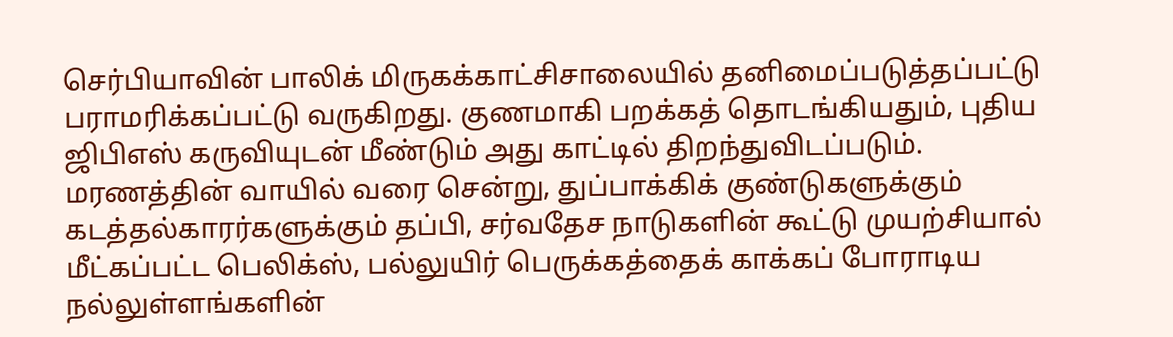செர்பியாவின் பாலிக் மிருகக்காட்சிசாலையில் தனிமைப்படுத்தப்பட்டு பராமரிக்கப்பட்டு வருகிறது. குணமாகி பறக்கத் தொடங்கியதும், புதிய ஜிபிஎஸ் கருவியுடன் மீண்டும் அது காட்டில் திறந்துவிடப்படும்.
மரணத்தின் வாயில் வரை சென்று, துப்பாக்கிக் குண்டுகளுக்கும் கடத்தல்காரர்களுக்கும் தப்பி, சர்வதேச நாடுகளின் கூட்டு முயற்சியால் மீட்கப்பட்ட பெலிக்ஸ், பல்லுயிர் பெருக்கத்தைக் காக்கப் போராடிய நல்லுள்ளங்களின்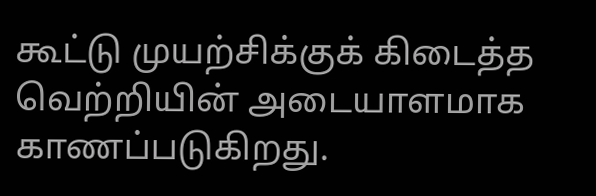கூட்டு முயற்சிக்குக் கிடைத்த வெற்றியின் அடையாளமாக காணப்படுகிறது.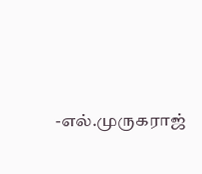-எல்.முருகராஜ்